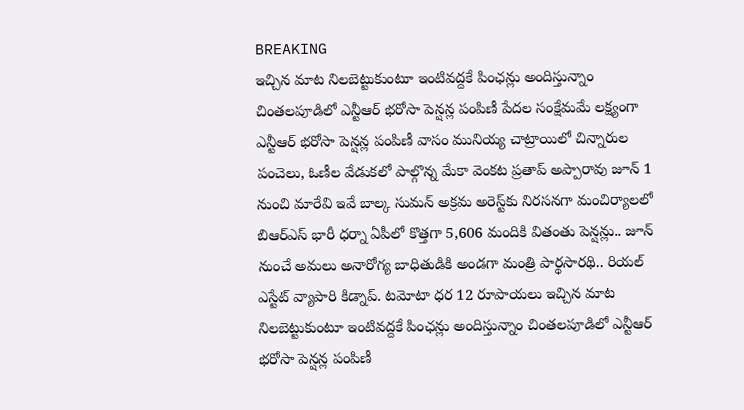BREAKING
ఇచ్చిన మాట నిలబెట్టుకుంటూ ఇంటివద్దకే పింఛన్లు అందిస్తున్నాం చింతలపూడిలో ఎన్టీఆర్ భరోసా పెన్షన్ల పంపిణీ పేదల సంక్షేమమే లక్ష్యంగా ఎన్టీఆర్ భరోసా పెన్షన్ల పంపిణీ వాసం మునియ్య చాట్రాయిలో చిన్నారుల పంచెలు, ఓణీల వేడుకలో పాల్గొన్న మేకా వెంకట ప్రతాప్ అప్పారావు జూన్ 1 నుంచి మారేవి ఇవే బాల్క సుమన్ అక్రమ అరెస్ట్‌కు నిరసనగా మంచిర్యాలలో బిఆర్‌ఎస్ భారీ ధర్నా ఏపీలో కొత్తగా 5,606 మందికి వితంతు పెన్షన్లు.. జూన్ నుంచే అమలు అనారోగ్య బాధితుడికి అండగా మంత్రి పార్థసారథి.. రియల్ ఎస్టేట్ వ్యాపారి కిడ్నాప్. టమోటా ధర 12 రూపాయలు ఇచ్చిన మాట నిలబెట్టుకుంటూ ఇంటివద్దకే పింఛన్లు అందిస్తున్నాం చింతలపూడిలో ఎన్టీఆర్ భరోసా పెన్షన్ల పంపిణీ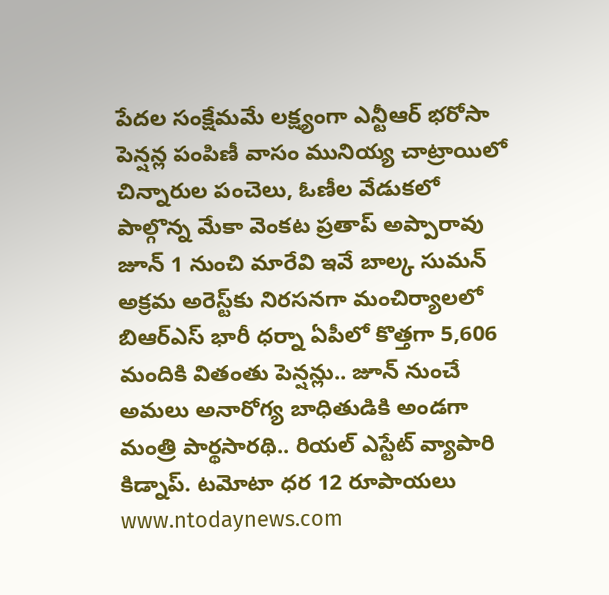పేదల సంక్షేమమే లక్ష్యంగా ఎన్టీఆర్ భరోసా పెన్షన్ల పంపిణీ వాసం మునియ్య చాట్రాయిలో చిన్నారుల పంచెలు, ఓణీల వేడుకలో పాల్గొన్న మేకా వెంకట ప్రతాప్ అప్పారావు జూన్ 1 నుంచి మారేవి ఇవే బాల్క సుమన్ అక్రమ అరెస్ట్‌కు నిరసనగా మంచిర్యాలలో బిఆర్‌ఎస్ భారీ ధర్నా ఏపీలో కొత్తగా 5,606 మందికి వితంతు పెన్షన్లు.. జూన్ నుంచే అమలు అనారోగ్య బాధితుడికి అండగా మంత్రి పార్థసారథి.. రియల్ ఎస్టేట్ వ్యాపారి కిడ్నాప్. టమోటా ధర 12 రూపాయలు
www.ntodaynews.com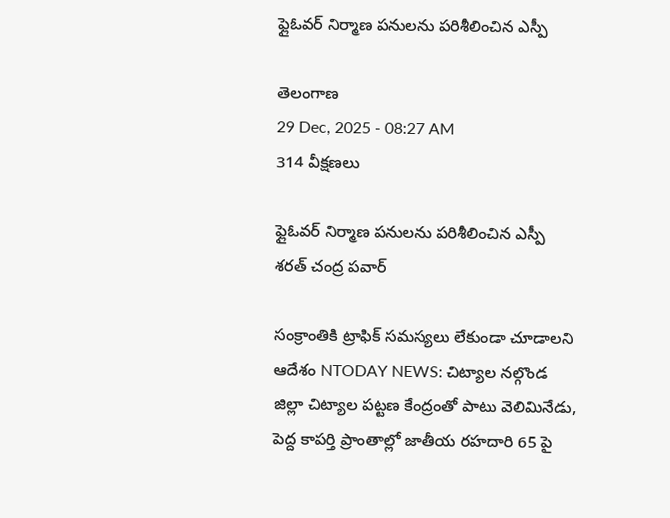ఫ్లైఓవర్ నిర్మాణ పనులను పరిశీలించిన ఎస్పీ

తెలంగాణ
29 Dec, 2025 - 08:27 AM
314 వీక్షణలు

ఫ్లైఓవర్ నిర్మాణ పనులను పరిశీలించిన ఎస్పీ శరత్ చంద్ర పవార్

సంక్రాంతికి ట్రాఫిక్ సమస్యలు లేకుండా చూడాలని ఆదేశం NTODAY NEWS: చిట్యాల నల్గొండ జిల్లా చిట్యాల పట్టణ కేంద్రంతో పాటు వెలిమినేడు, పెద్ద కాపర్తి ప్రాంతాల్లో జాతీయ రహదారి 65 పై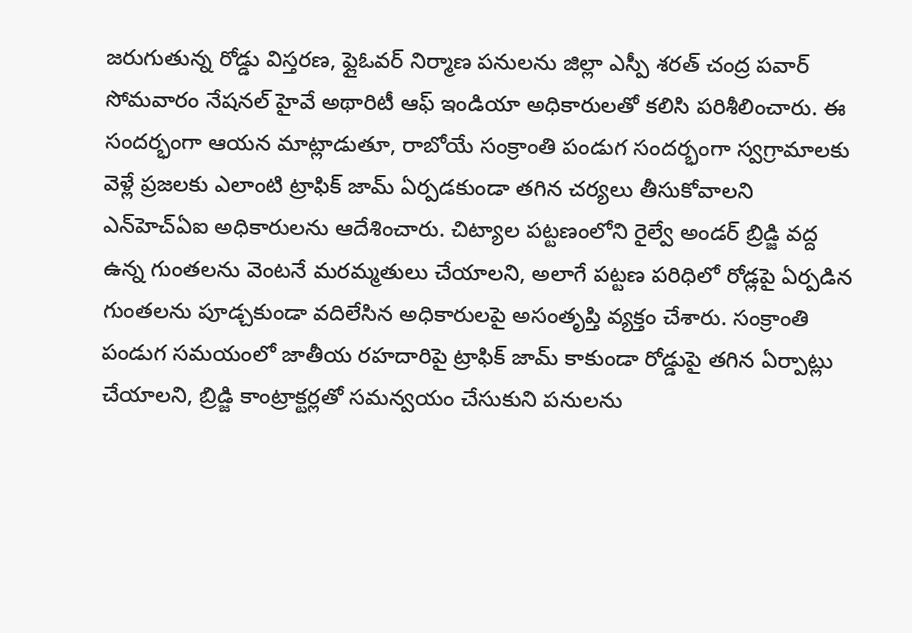జరుగుతున్న రోడ్డు విస్తరణ, ఫ్లైఓవర్ నిర్మాణ పనులను జిల్లా ఎస్పీ శరత్ చంద్ర పవార్ సోమవారం నేషనల్ హైవే అథారిటీ ఆఫ్ ఇండియా అధికారులతో కలిసి పరిశీలించారు. ఈ సందర్భంగా ఆయన మాట్లాడుతూ, రాబోయే సంక్రాంతి పండుగ సందర్భంగా స్వగ్రామాలకు వెళ్లే ప్రజలకు ఎలాంటి ట్రాఫిక్ జామ్ ఏర్పడకుండా తగిన చర్యలు తీసుకోవాలని ఎన్‌హెచ్‌ఏఐ అధికారులను ఆదేశించారు. చిట్యాల పట్టణంలోని రైల్వే అండర్ బ్రిడ్జి వద్ద ఉన్న గుంతలను వెంటనే మరమ్మతులు చేయాలని, అలాగే పట్టణ పరిధిలో రోడ్లపై ఏర్పడిన గుంతలను పూడ్చకుండా వదిలేసిన అధికారులపై అసంతృప్తి వ్యక్తం చేశారు. సంక్రాంతి పండుగ సమయంలో జాతీయ రహదారిపై ట్రాఫిక్ జామ్ కాకుండా రోడ్డుపై తగిన ఏర్పాట్లు చేయాలని, బ్రిడ్జి కాంట్రాక్టర్లతో సమన్వయం చేసుకుని పనులను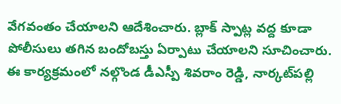వేగవంతం చేయాలని ఆదేశించారు. బ్లాక్ స్పాట్ల వద్ద కూడా పోలీసులు తగిన బందోబస్తు ఏర్పాటు చేయాలని సూచించారు. ఈ కార్యక్రమంలో నల్గొండ డీఎస్పీ శివరాం రెడ్డి, నార్కట్‌పల్లి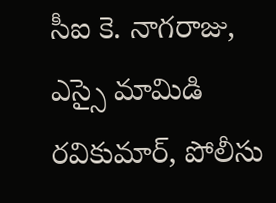సీఐ కె. నాగరాజు, ఎస్సై మామిడి రవికుమార్, పోలీసు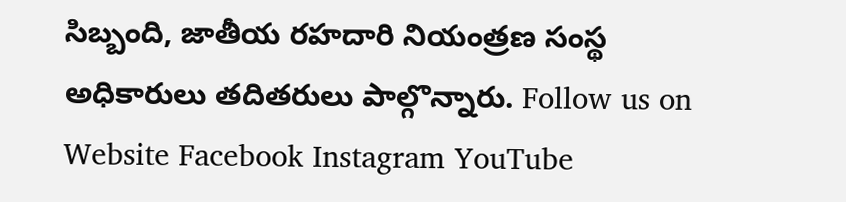సిబ్బంది, జాతీయ రహదారి నియంత్రణ సంస్థ అధికారులు తదితరులు పాల్గొన్నారు. Follow us on Website Facebook Instagram YouTube